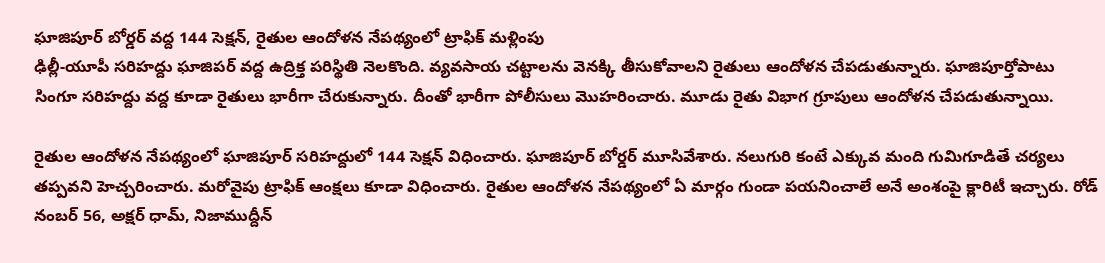ఘాజిపూర్ బోర్డర్ వద్ద 144 సెక్షన్, రైతుల ఆందోళన నేపథ్యంలో ట్రాఫిక్ మళ్లింపు
ఢిల్లీ-యూపీ సరిహద్దు ఘాజిపర్ వద్ద ఉద్రిక్త పరిస్థితి నెలకొంది. వ్యవసాయ చట్టాలను వెనక్కి తీసుకోవాలని రైతులు ఆందోళన చేపడుతున్నారు. ఘాజిపూర్తోపాటు సింగూ సరిహద్దు వద్ద కూడా రైతులు భారీగా చేరుకున్నారు. దీంతో భారీగా పోలీసులు మొహరించారు. మూడు రైతు విభాగ గ్రూపులు ఆందోళన చేపడుతున్నాయి.

రైతుల ఆందోళన నేపథ్యంలో ఘాజిపూర్ సరిహద్దులో 144 సెక్షన్ విధించారు. ఘాజిపూర్ బోర్డర్ మూసివేశారు. నలుగురి కంటే ఎక్కువ మంది గుమిగూడితే చర్యలు తప్పవని హెచ్చరించారు. మరోవైపు ట్రాఫిక్ ఆంక్షలు కూడా విధించారు. రైతుల ఆందోళన నేపథ్యంలో ఏ మార్గం గుండా పయనించాలే అనే అంశంపై క్లారిటీ ఇచ్చారు. రోడ్ నంబర్ 56, అక్షర్ ధామ్, నిజాముద్దీన్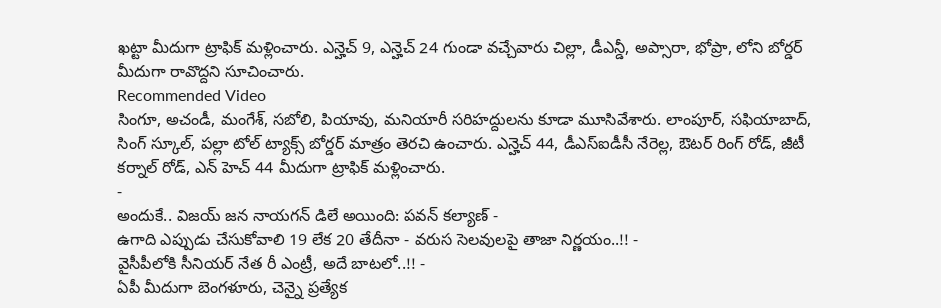ఖట్టా మీదుగా ట్రాఫిక్ మళ్లించారు. ఎన్హెచ్ 9, ఎన్హెచ్ 24 గుండా వచ్చేవారు చిల్లా, డీఎన్డీ, అప్సారా, భోప్రా, లోని బోర్డర్ మీదుగా రావొద్దని సూచించారు.
Recommended Video
సింగూ, అచండీ, మంగేశ్, సబోలి, పియావు, మనియారీ సరిహద్దులను కూడా మూసివేశారు. లాంపూర్, సఫియాబాద్, సింగ్ స్కూల్, పల్లా టోల్ ట్యాక్స్ బోర్డర్ మాత్రం తెరచి ఉంచారు. ఎన్హెచ్ 44, డీఎస్ఐడీసీ నేరెల్ల, ఔటర్ రింగ్ రోడ్, జీటీ కర్నాల్ రోడ్, ఎన్ హెచ్ 44 మీదుగా ట్రాఫిక్ మళ్లించారు.
-
అందుకే.. విజయ్ జన నాయగన్ డిలే అయింది: పవన్ కల్యాణ్ -
ఉగాది ఎప్పుడు చేసుకోవాలి 19 లేక 20 తేదీనా - వరుస సెలవులపై తాజా నిర్ణయం..!! -
వైసీపీలోకి సీనియర్ నేత రీ ఎంట్రీ, అదే బాటలో..!! -
ఏపీ మీదుగా బెంగళూరు, చెన్నై ప్రత్యేక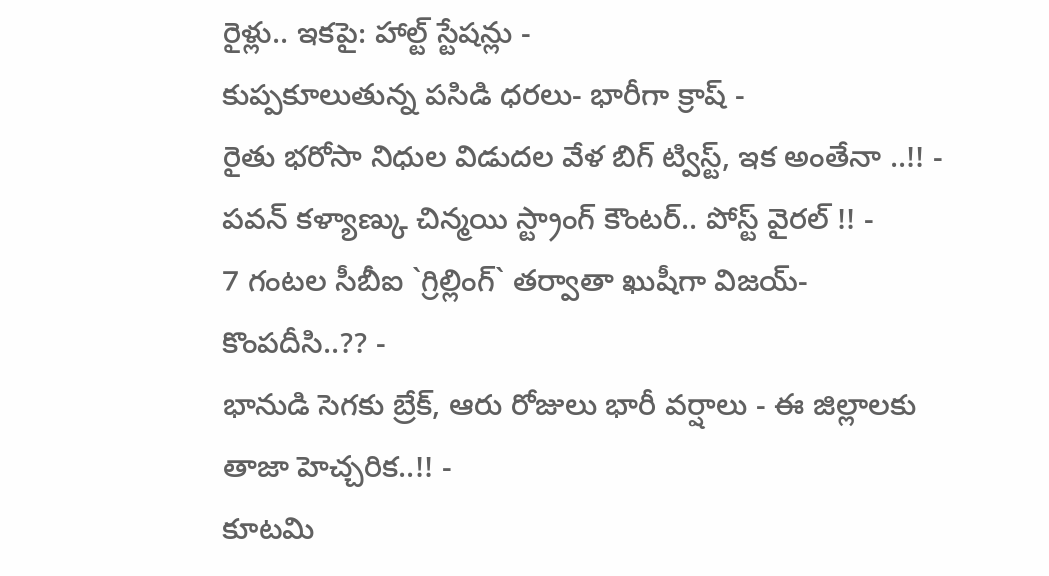రైళ్లు.. ఇకపై: హాల్ట్ స్టేషన్లు -
కుప్పకూలుతున్న పసిడి ధరలు- భారీగా క్రాష్ -
రైతు భరోసా నిధుల విడుదల వేళ బిగ్ ట్విస్ట్, ఇక అంతేనా ..!! -
పవన్ కళ్యాణ్కు చిన్మయి స్ట్రాంగ్ కౌంటర్.. పోస్ట్ వైరల్ !! -
7 గంటల సీబీఐ `గ్రిల్లింగ్` తర్వాతా ఖుషీగా విజయ్- కొంపదీసి..?? -
భానుడి సెగకు బ్రేక్, ఆరు రోజులు భారీ వర్షాలు - ఈ జిల్లాలకు తాజా హెచ్చరిక..!! -
కూటమి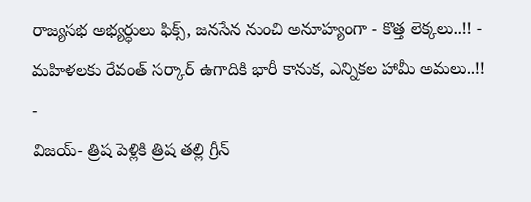రాజ్యసభ అభ్యర్ధులు ఫిక్స్, జనసేన నుంచి అనూహ్యంగా - కొత్త లెక్కలు..!! -
మహిళలకు రేవంత్ సర్కార్ ఉగాదికి భారీ కానుక, ఎన్నికల హామీ అమలు..!! -
విజయ్- త్రిష పెళ్లికి త్రిష తల్లి గ్రీన్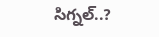సిగ్నల్..?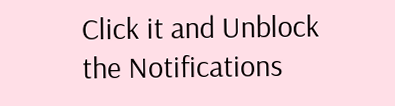Click it and Unblock the Notifications